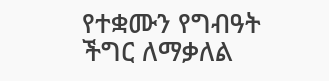የተቋሙን የግብዓት ችግር ለማቃለል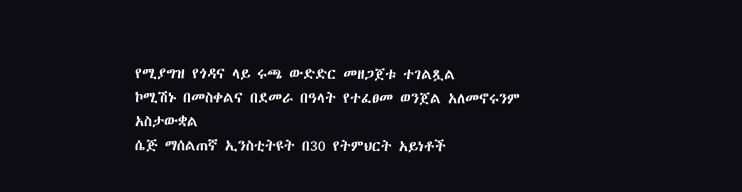የሚያግዝ የጎዳና ላይ ሩጫ ውድድር መዘጋጀቱ ተገልጿል
ኮሚሽኑ በመስቀልና በደመራ በዓላት የተፈፀመ ወንጀል አለመኖሩንም አስታውቋል
ሴጅ ማሰልጠኛ ኢንስቲትዩት በ30 የትምህርት አይነቶች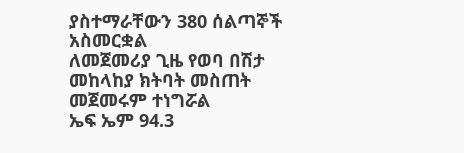ያስተማራቸውን 380 ሰልጣኞች አስመርቋል
ለመጀመሪያ ጊዜ የወባ በሽታ መከላከያ ክትባት መስጠት መጀመሩም ተነግሯል
ኤፍ ኤም 94.3